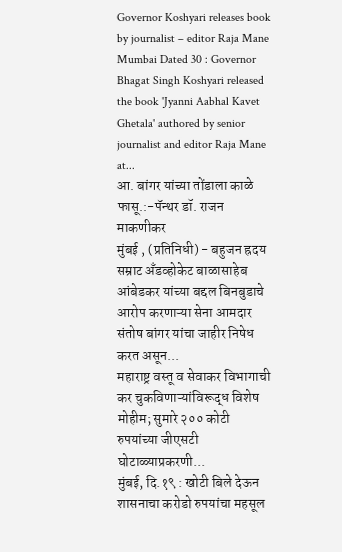Governor Koshyari releases book by journalist – editor Raja Mane
Mumbai Dated 30 : Governor Bhagat Singh Koshyari released the book 'Jyanni Aabhal Kavet Ghetala' authored by senior journalist and editor Raja Mane at...
आ. बांगर यांच्या तोंडाला काळे फासू.:-पॅन्थर डॉ. राजन माकणीकर
मुंबई , (प्रतिनिधी) - बहुजन ह्रदय सम्राट अँडव्होकेट बाळासाहेब आंबेडकर यांच्या बद्दल बिनबुडाचे आरोप करणाऱ्या सेना आमदार संतोष बांगर यांचा जाहीर निषेध करत असून...
महाराष्ट्र वस्तू व सेवाकर विभागाची कर चुकविणाऱ्यांविरूद्ध विशेष मोहीम; सुमारे २०० कोटी रुपयांच्या जीएसटी घोटाळ्याप्रकरणी...
मुंबई, दि.१९ : खोटी बिले देऊन शासनाचा करोडो रुपयांचा महसूल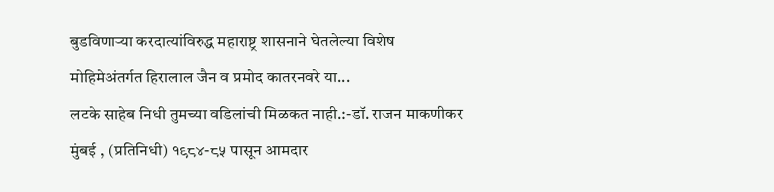बुडविणाऱ्या करदात्यांविरुद्ध महाराष्ट्र शासनाने घेतलेल्या विशेष मोहिमेअंतर्गत हिरालाल जैन व प्रमोद कातरनवरे या...
लटके साहेब निधी तुमच्या वडिलांची मिळकत नाही.:-डॉ. राजन माकणीकर
मुंबई , (प्रतिनिधी) १९८४-८५ पासून आमदार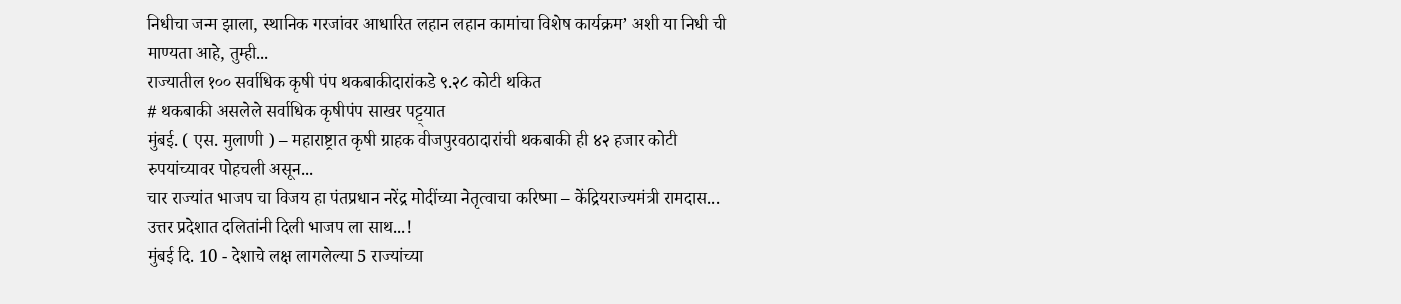निधीचा जन्म झाला, स्थानिक गरजांवर आधारित लहान लहान कामांचा विशेष कार्यक्रम’ अशी या निधी ची माण्यता आहे, तुम्ही...
राज्यातील १०० सर्वाधिक कृषी पंप थकबाकीदारांकडे ९.२८ कोटी थकित
# थकबाकी असलेले सर्वाधिक कृषीपंप साखर पट्ट्यात
मुंबई. ( एस. मुलाणी ) – महाराष्ट्रात कृषी ग्राहक वीजपुरवठादारांची थकबाकी ही ४२ हजार कोटी रुपयांच्यावर पोहचली असून...
चार राज्यांत भाजप चा विजय हा पंतप्रधान नरेंद्र मोदींच्या नेतृत्वाचा करिष्मा – केंद्रियराज्यमंत्री रामदास...
उत्तर प्रदेशात दलितांनी दिली भाजप ला साथ...!
मुंबई दि. 10 - देशाचे लक्ष लागलेल्या 5 राज्यांच्या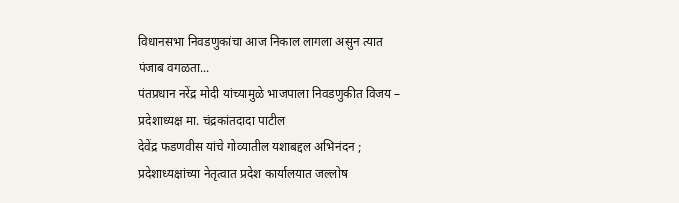विधानसभा निवडणुकांचा आज निकाल लागला असुन त्यात पंजाब वगळता...
पंतप्रधान नरेंद्र मोदी यांच्यामुळे भाजपाला निवडणुकीत विजय – प्रदेशाध्यक्ष मा. चंद्रकांतदादा पाटील
देवेंद्र फडणवीस यांचे गोव्यातील यशाबद्दल अभिनंदन ; प्रदेशाध्यक्षांच्या नेतृत्वात प्रदेश कार्यालयात जल्लोष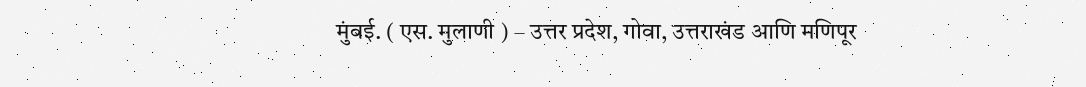मुंबई. ( एस. मुलाणी ) – उत्तर प्रदेश, गोवा, उत्तराखंड आणि मणिपूर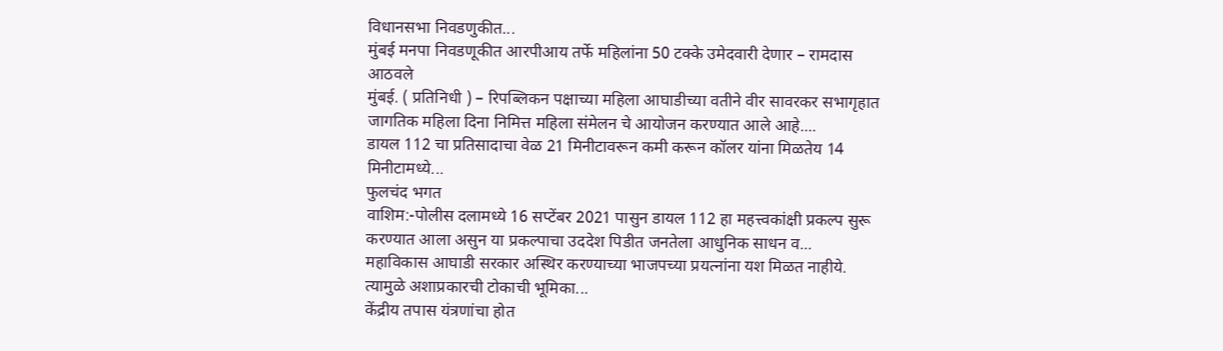विधानसभा निवडणुकीत...
मुंबई मनपा निवडणूकीत आरपीआय तर्फे महिलांना 50 टक्के उमेदवारी देणार – रामदास आठवले
मुंबई. ( प्रतिनिधी ) – रिपब्लिकन पक्षाच्या महिला आघाडीच्या वतीने वीर सावरकर सभागृहात जागतिक महिला दिना निमित्त महिला संमेलन चे आयोजन करण्यात आले आहे....
डायल 112 चा प्रतिसादाचा वेळ 21 मिनीटावरून कमी करून कॉलर यांना मिळतेय 14 मिनीटामध्ये...
फुलचंद भगत
वाशिम:-पोलीस दलामध्ये 16 सप्टेंबर 2021 पासुन डायल 112 हा महत्त्वकांक्षी प्रकल्प सुरू करण्यात आला असुन या प्रकल्पाचा उददेश पिडीत जनतेला आधुनिक साधन व...
महाविकास आघाडी सरकार अस्थिर करण्याच्या भाजपच्या प्रयत्नांना यश मिळत नाहीये. त्यामुळे अशाप्रकारची टोकाची भूमिका...
केंद्रीय तपास यंत्रणांचा होत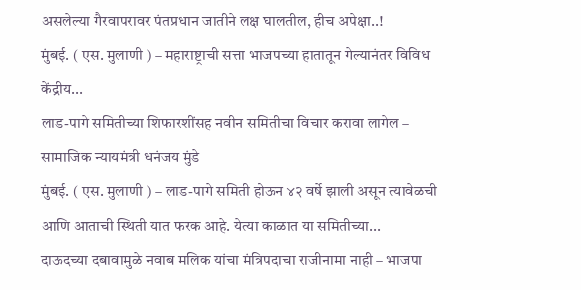असलेल्या गैरवापरावर पंतप्रधान जातीने लक्ष घालतील, हीच अपेक्षा..!
मुंबई. ( एस. मुलाणी ) – महाराष्ट्राची सत्ता भाजपच्या हातातून गेल्यानंतर विविध केंद्रीय...
लाड-पागे समितीच्या शिफारशींसह नवीन समितीचा विचार करावा लागेल – सामाजिक न्यायमंत्री धनंजय मुंडे
मुंबई. ( एस. मुलाणी ) – लाड-पागे समिती होऊन ४२ वर्षे झाली असून त्यावेळची आणि आताची स्थिती यात फरक आहे. येत्या काळात या समितीच्या...
दाऊदच्या दबावामुळे नवाब मलिक यांचा मंत्रिपदाचा राजीनामा नाही – भाजपा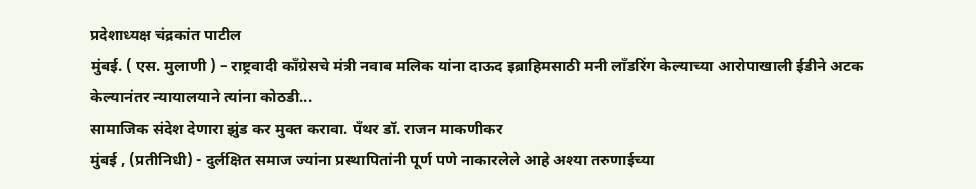प्रदेशाध्यक्ष चंद्रकांत पाटील
मुंबई. ( एस. मुलाणी ) – राष्ट्रवादी काँग्रेसचे मंत्री नवाब मलिक यांना दाऊद इब्राहिमसाठी मनी लाँडरिंग केल्याच्या आरोपाखाली ईडीने अटक केल्यानंतर न्यायालयाने त्यांना कोठडी...
सामाजिक संदेश देणारा झुंड कर मुक्त करावा. पँथर डॉ. राजन माकणीकर
मुंबई , (प्रतीनिधी) - दुर्लक्षित समाज ज्यांना प्रस्थापितांनी पूर्ण पणे नाकारलेले आहे अश्या तरुणाईच्या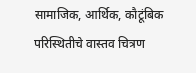सामाजिक, आर्थिक, कौटूंबिक परिस्थितीचे वास्तव चित्रण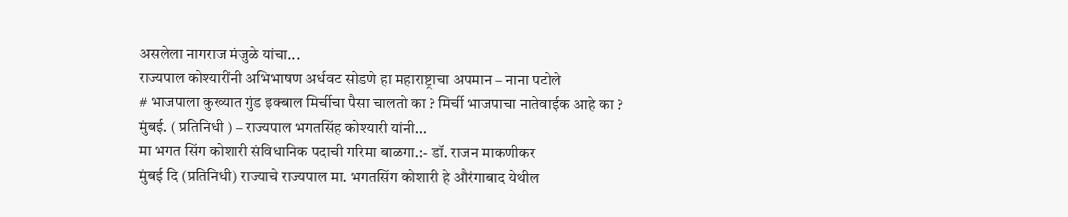असलेला नागराज मंजुळे यांचा...
राज्यपाल कोश्यारींनी अभिभाषण अर्धवट सोडणे हा महाराष्ट्राचा अपमान – नाना पटोले
# भाजपाला कुख्यात गुंड इक्बाल मिर्चीचा पैसा चालतो का ? मिर्ची भाजपाचा नातेवाईक आहे का ?
मुंबई. ( प्रतिनिधी ) – राज्यपाल भगतसिंह कोश्यारी यांनी...
मा भगत सिंग कोशारी संविधानिक पदाची गरिमा बाळगा.:- डॉ. राजन माकणीकर
मुंबई दि (प्रतिनिधी) राज्याचे राज्यपाल मा. भगतसिंग कोशारी हे औरंगाबाद येथील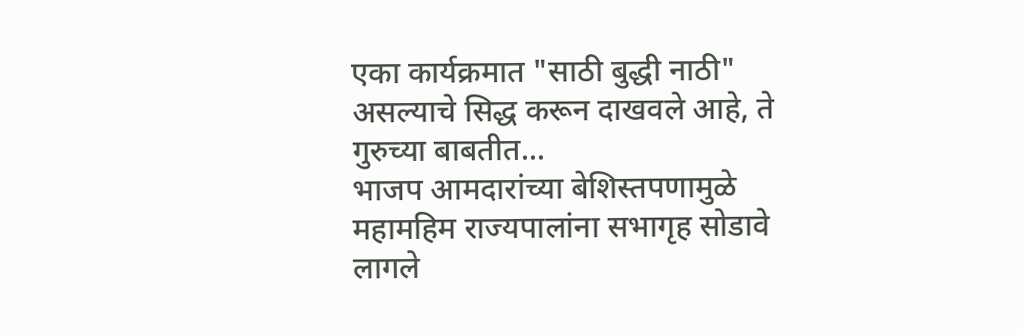एका कार्यक्रमात "साठी बुद्धी नाठी" असल्याचे सिद्ध करून दाखवले आहे, ते गुरुच्या बाबतीत...
भाजप आमदारांच्या बेशिस्तपणामुळे महामहिम राज्यपालांना सभागृह सोडावे लागले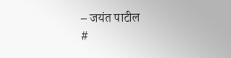– जयंत पाटील
#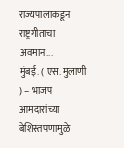राज्यपालाकडून राष्ट्रगीताचा अवमान...
मुंबई. ( एस. मुलाणी ) – भाजप आमदारांच्या बेशिस्तपणामुळे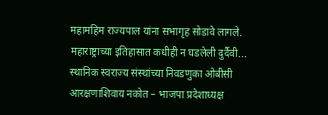महामहिम राज्यपाल यांना सभागृह सोडावे लागले. महाराष्ट्राच्या इतिहासात कधीही न घडलेली दुर्दैवी...
स्थानिक स्वराज्य संस्थांच्या निवडणुका ओबीसी आरक्षणाशिवाय नकोत – भाजपा प्रदेशाध्यक्ष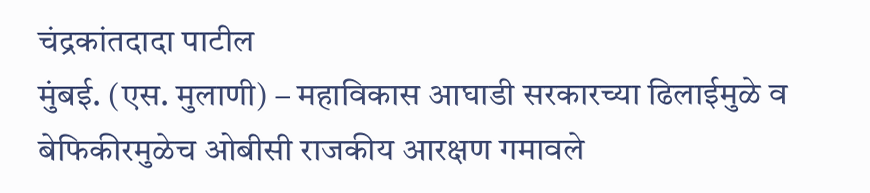चंद्रकांतदादा पाटील
मुंबई. (एस. मुलाणी) – महाविकास आघाडी सरकारच्या ढिलाईमुळे व बेफिकीरमुळेच ओबीसी राजकीय आरक्षण गमावले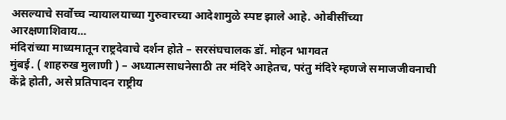असल्याचे सर्वोच्च न्यायालयाच्या गुरुवारच्या आदेशामुळे स्पष्ट झाले आहे. ओबीसींच्या आरक्षणाशिवाय...
मंदिरांच्या माध्यमातून राष्ट्रदेवाचे दर्शन होते – सरसंघचालक डॉ. मोहन भागवत
मुंबई. ( शाहरुख मुलाणी ) – अध्यात्मसाधनेसाठी तर मंदिरे आहेतच, परंतु मंदिरे म्हणजे समाजजीवनाची केंद्रे होती, असे प्रतिपादन राष्ट्रीय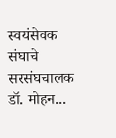स्वयंसेवक संघाचे सरसंघचालक डॉ. मोहन...